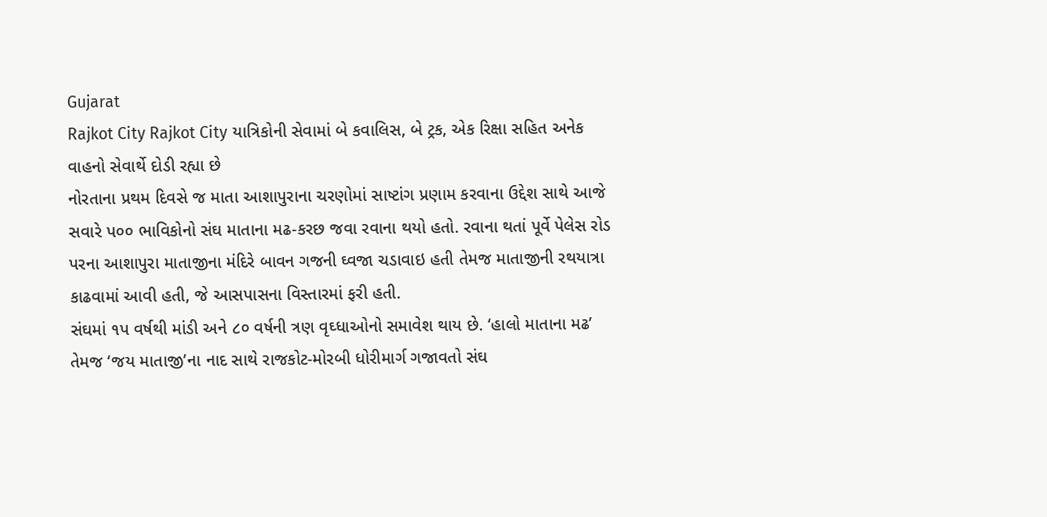Gujarat
Rajkot City Rajkot City યાત્રિકોની સેવામાં બે કવાલિસ, બે ટ્રક, એક રિક્ષા સહિત અનેક વાહનો સેવાર્થે દોડી રહ્યા છે
નોરતાના પ્રથમ દિવસે જ માતા આશાપુરાના ચરણોમાં સાષ્ટાંગ પ્રણામ કરવાના ઉદ્દેશ સાથે આજે સવારે પ૦૦ ભાવિકોનો સંઘ માતાના મઢ-કરછ જવા રવાના થયો હતો. રવાના થતાં પૂર્વે પેલેસ રોડ પરના આશાપુરા માતાજીના મંદિરે બાવન ગજની ઘ્વજા ચડાવાઇ હતી તેમજ માતાજીની રથયાત્રા કાઢવામાં આવી હતી, જે આસપાસના વિસ્તારમાં ફરી હતી.
સંઘમાં ૧પ વર્ષથી માંડી અને ૮૦ વર્ષની ત્રણ વૃઘ્ધાઓનો સમાવેશ થાય છે. ‘હાલો માતાના મઢ’ તેમજ ‘જય માતાજી’ના નાદ સાથે રાજકોટ-મોરબી ધોરીમાર્ગ ગજાવતો સંઘ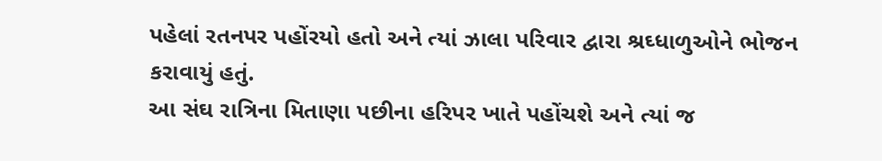પહેલાં રતનપર પહોંરયો હતો અને ત્યાં ઝાલા પરિવાર દ્વારા શ્રઘ્ધાળુઓને ભોજન કરાવાયું હતું.
આ સંઘ રાત્રિના મિતાણા પછીના હરિપર ખાતે પહોંચશે અને ત્યાં જ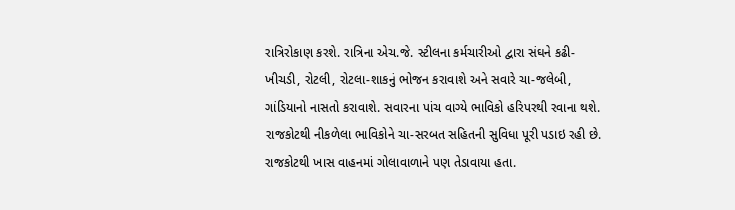રાત્રિરોકાણ કરશે. રાત્રિના એચ.જે. સ્ટીલના કર્મચારીઓ દ્વારા સંઘને કઢી-ખીચડી, રોટલી, રોટલા-શાકનું ભોજન કરાવાશે અને સવારે ચા-જલેબી, ગાંડિયાનો નાસતો કરાવાશે. સવારના પાંચ વાગ્યે ભાવિકો હરિપરથી રવાના થશે. રાજકોટથી નીકળેલા ભાવિકોને ચા-સરબત સહિતની સુવિધા પૂરી પડાઇ રહી છે.
રાજકોટથી ખાસ વાહનમાં ગોલાવાળાને પણ તેડાવાયા હતા.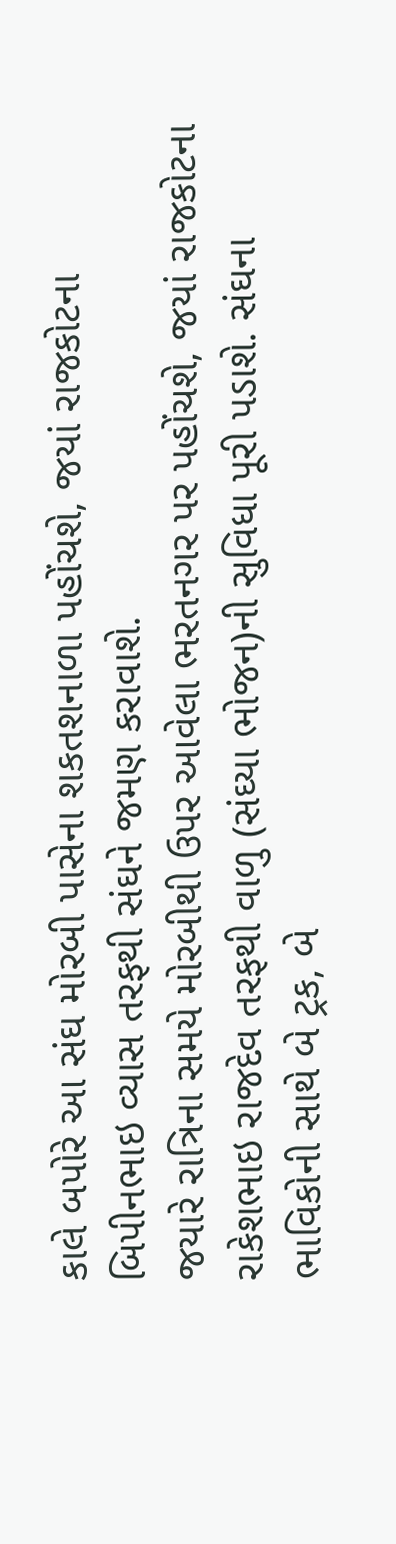કાલે બપોરે આ સંઘ મોરબી પાસેના શકતશનાળા પહોંચશે, જયાં રાજકોટના બિપીનભાઇ વ્યાસ તરફથી સંઘને જમણ કરાવાશે.
જયારે રાત્રિના સમયે મોરબીથી ઉપર આવેલા ભરતનગર પર પહોંચશે, જયાં રાજકોટના રાકેશભાઇ રાજદેવ તરફથી વાળુ (સંઘ્યા ભોજન)ની સુવિધા પૂરી પડાશે. સંઘના ભાવિકોની સાથે બે ટ્રક, બે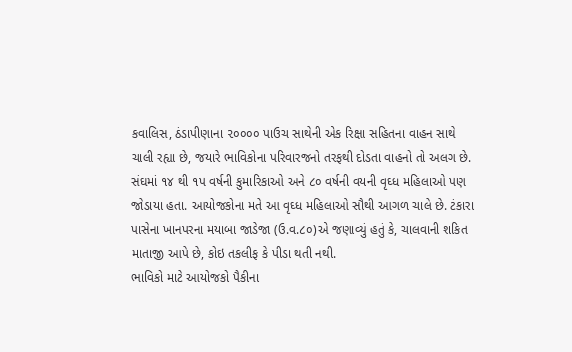કવાલિસ, ઠંડાપીણાના ૨૦૦૦૦ પાઉચ સાથેની એક રિક્ષા સહિતના વાહન સાથે ચાલી રહ્યા છે, જયારે ભાવિકોના પરિવારજનો તરફથી દોડતા વાહનો તો અલગ છે.
સંઘમાં ૧૪ થી ૧પ વર્ષની કુમારિકાઓ અને ૮૦ વર્ષની વયની વૃઘ્ધ મહિલાઓ પણ જોડાયા હતા. આયોજકોના મતે આ વૃઘ્ધ મહિલાઓ સૌથી આગળ ચાલે છે. ટંકારા પાસેના ખાનપરના મયાબા જાડેજા (ઉ.વ.૮૦)એ જણાવ્યું હતું કે, ચાલવાની શકિત માતાજી આપે છે, કોઇ તકલીફ કે પીડા થતી નથી.
ભાવિકો માટે આયોજકો પૈકીના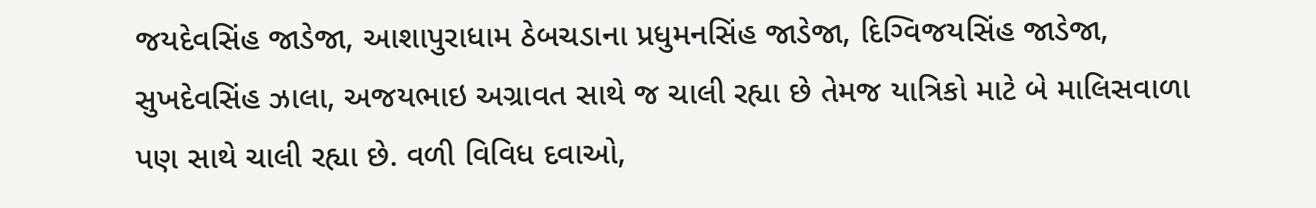જયદેવસિંહ જાડેજા, આશાપુરાધામ ઠેબચડાના પ્રધુમનસિંહ જાડેજા, દિગ્વિજયસિંહ જાડેજા, સુખદેવસિંહ ઝાલા, અજયભાઇ અગ્રાવત સાથે જ ચાલી રહ્યા છે તેમજ યાત્રિકો માટે બે માલિસવાળા પણ સાથે ચાલી રહ્યા છે. વળી વિવિધ દવાઓ,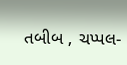તબીબ , ચપ્પલ-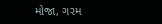મોજા, ગરમ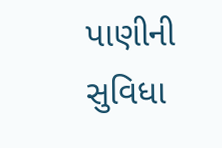પાણીની સુવિધા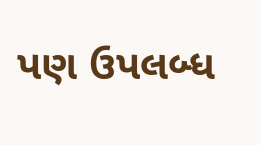પણ ઉપલબ્ધ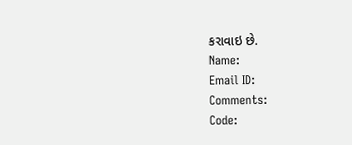કરાવાઇ છે.
Name:
Email ID:
Comments:
Code: